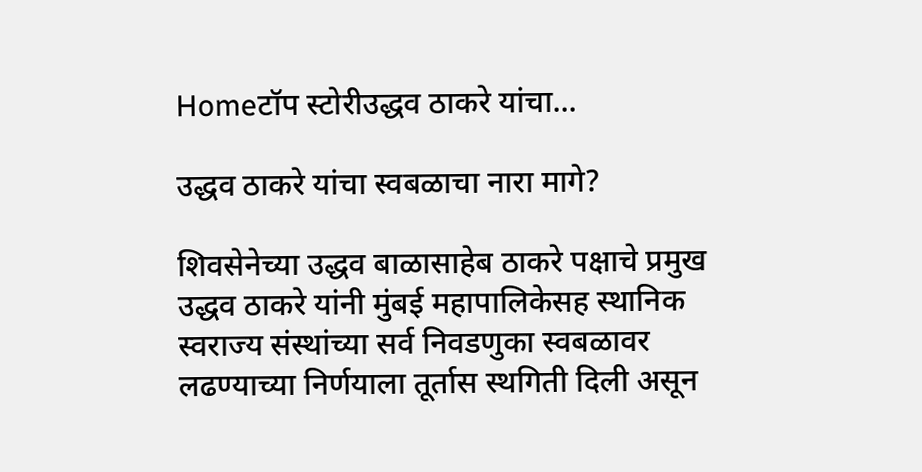Homeटॉप स्टोरीउद्धव ठाकरे यांचा...

उद्धव ठाकरे यांचा स्वबळाचा नारा मागे?

शिवसेनेच्या उद्धव बाळासाहेब ठाकरे पक्षाचे प्रमुख उद्धव ठाकरे यांनी मुंबई महापालिकेसह स्थानिक स्वराज्य संस्थांच्या सर्व निवडणुका स्वबळावर लढण्याच्या निर्णयाला तूर्तास स्थगिती दिली असून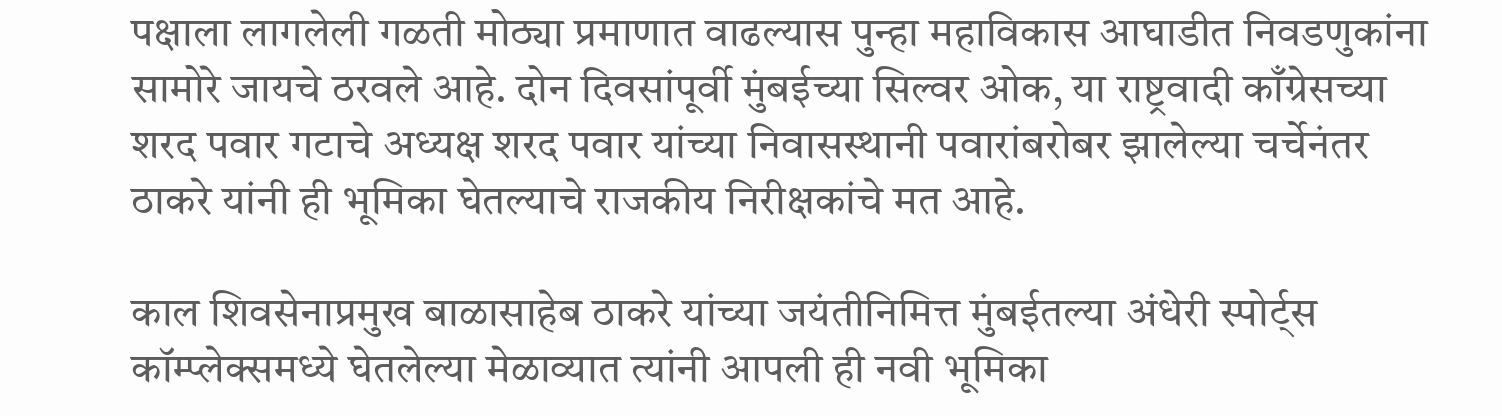पक्षाला लागलेली गळती मोठ्या प्रमाणात वाढल्यास पुन्हा महाविकास आघाडीत निवडणुकांना सामोरे जायचे ठरवले आहे. दोन दिवसांपूर्वी मुंबईच्या सिल्वर ओक, या राष्ट्रवादी काँग्रेसच्या शरद पवार गटाचे अध्यक्ष शरद पवार यांच्या निवासस्थानी पवारांबरोबर झालेल्या चर्चेनंतर ठाकरे यांनी ही भूमिका घेतल्याचे राजकीय निरीक्षकांचे मत आहे.

काल शिवसेनाप्रमुख बाळासाहेब ठाकरे यांच्या जयंतीनिमित्त मुंबईतल्या अंधेरी स्पोर्ट्स कॉम्प्लेक्समध्ये घेतलेल्या मेळाव्यात त्यांनी आपली ही नवी भूमिका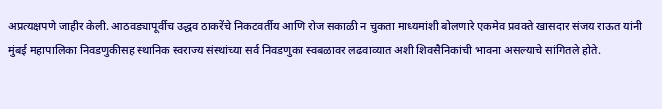अप्रत्यक्षपणे जाहीर केली. आठवड्यापूर्वीच उद्धव ठाकरेंचे निकटवर्तीय आणि रोज सकाळी न चुकता माध्यमांशी बोलणारे एकमेव प्रवक्ते खासदार संजय राऊत यांनी मुंबई महापालिका निवडणुकीसह स्थानिक स्वराज्य संस्थांच्या सर्व निवडणुका स्वबळावर लढवाव्यात अशी शिवसैनिकांची भावना असल्याचे सांगितले होते.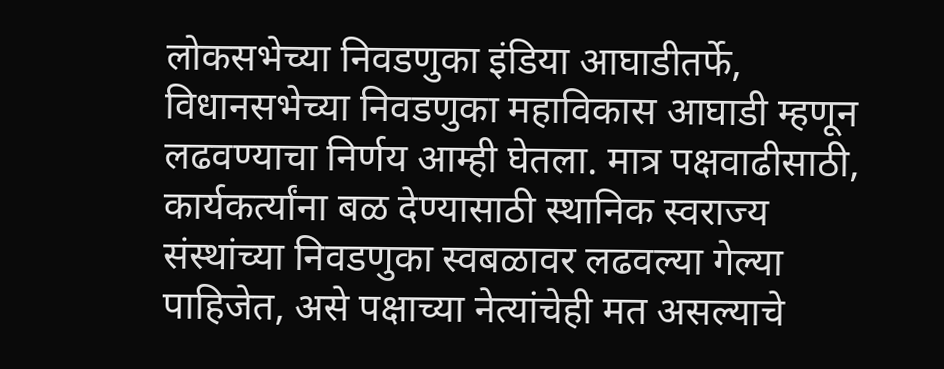लोकसभेच्या निवडणुका इंडिया आघाडीतर्फे, विधानसभेच्या निवडणुका महाविकास आघाडी म्हणून लढवण्याचा निर्णय आम्ही घेतला. मात्र पक्षवाढीसाठी, कार्यकर्त्यांना बळ देण्यासाठी स्थानिक स्वराज्य संस्थांच्या निवडणुका स्वबळावर लढवल्या गेल्या पाहिजेत, असे पक्षाच्या नेत्यांचेही मत असल्याचे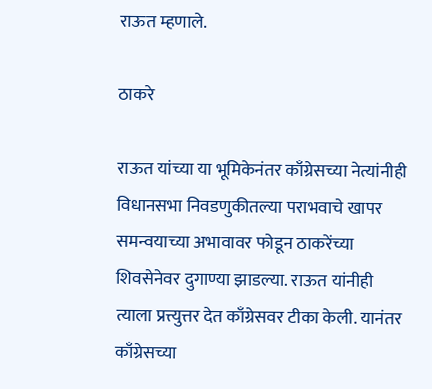राऊत म्हणाले.

ठाकरे

राऊत यांच्या या भूमिकेनंतर काँग्रेसच्या नेत्यांनीही विधानसभा निवडणुकीतल्या पराभवाचे खापर समन्वयाच्या अभावावर फोडून ठाकरेंच्या शिवसेनेवर दुगाण्या झाडल्या. राऊत यांनीही त्याला प्रत्त्युत्तर देत काँग्रेसवर टीका केली. यानंतर काँग्रेसच्या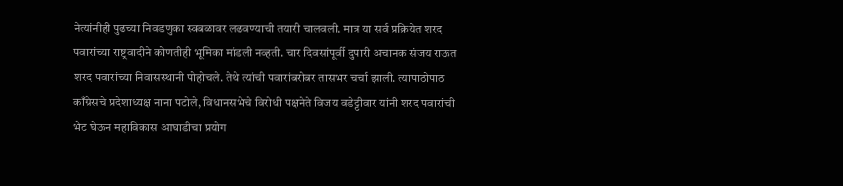नेत्यांनीही पुढच्या निवडणुका स्वबळावर लढवण्याची तयारी चालवली. मात्र या सर्व प्रक्रियेत शरद पवारांच्या राष्ट्रवादीने कोणतीही भूमिका मांडली नव्हती. चार दिवसांपूर्वी दुपारी अचानक संजय राऊत शरद पवारांच्या निवासस्थानी पोहोचले. तेथे त्यांची पवारांबरोबर तासभर चर्चा झाली. त्यापाठोपाठ काँग्रेसचे प्रदेशाध्यक्ष नाना पटोले, विधानसभेचे विरोधी पक्षनेते विजय वडेट्टीवार यांनी शरद पवारांची भेट घेऊन महाविकास आघाडीचा प्रयोग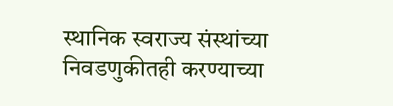स्थानिक स्वराज्य संस्थांच्या निवडणुकीतही करण्याच्या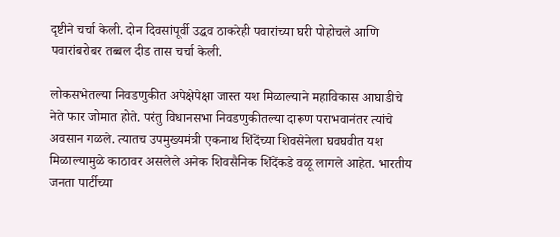दृष्टीने चर्चा केली. दोन दिवसांपूर्वी उद्धव ठाकरेही पवारांच्या घरी पोहोचले आणि पवारांबरोबर तब्बल दीड तास चर्चा केली.

लोकसभेतल्या निवडणुकीत अपेक्षेपेक्षा जास्त यश मिळाल्याने महाविकास आघाडीचे नेते फार जोमात होते. परंतु विधानसभा निवडणुकीतल्या दारूण पराभवानंतर त्यांचे अवसान गळले. त्यातच उपमुख्यमंत्री एकनाथ शिंदेंच्या शिवसेनेला घवघवीत यश मिळाल्यामुळे काठावर असलेले अनेक शिवसैनिक शिंदेंकडे वळू लागले आहेत. भारतीय जनता पार्टीच्या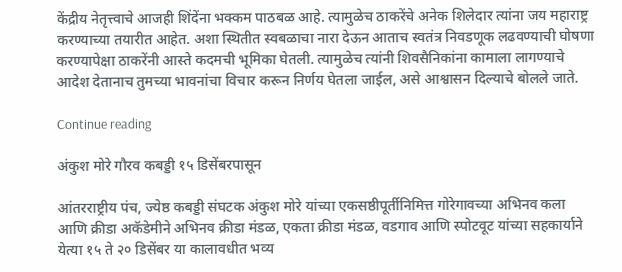केंद्रीय नेतृत्त्वाचे आजही शिंदेंना भक्कम पाठबळ आहे. त्यामुळेच ठाकरेंचे अनेक शिलेदार त्यांना जय महाराष्ट्र करण्याच्या तयारीत आहेत. अशा स्थितीत स्वबळाचा नारा देऊन आताच स्वतंत्र निवडणूक लढवण्याची घोषणा करण्यापेक्षा ठाकरेंनी आस्ते कदमची भूमिका घेतली. त्यामुळेच त्यांनी शिवसैनिकांना कामाला लागण्याचे आदेश देतानाच तुमच्या भावनांचा विचार करून निर्णय घेतला जाईल, असे आश्वासन दिल्याचे बोलले जाते.

Continue reading

अंकुश मोरे गौरव कबड्डी १५ डिसेंबरपासून

आंतरराष्ट्रीय पंच, ज्येष्ठ कबड्डी संघटक अंकुश मोरे यांच्या एकसष्ठीपूर्तीनिमित्त गोरेगावच्या अभिनव कला आणि क्रीडा अकॅडेमीने अभिनव क्रीडा मंडळ, एकता क्रीडा मंडळ, वडगाव आणि स्पोटवूट यांच्या सहकार्याने येत्या १५ ते २० डिसेंबर या कालावधीत भव्य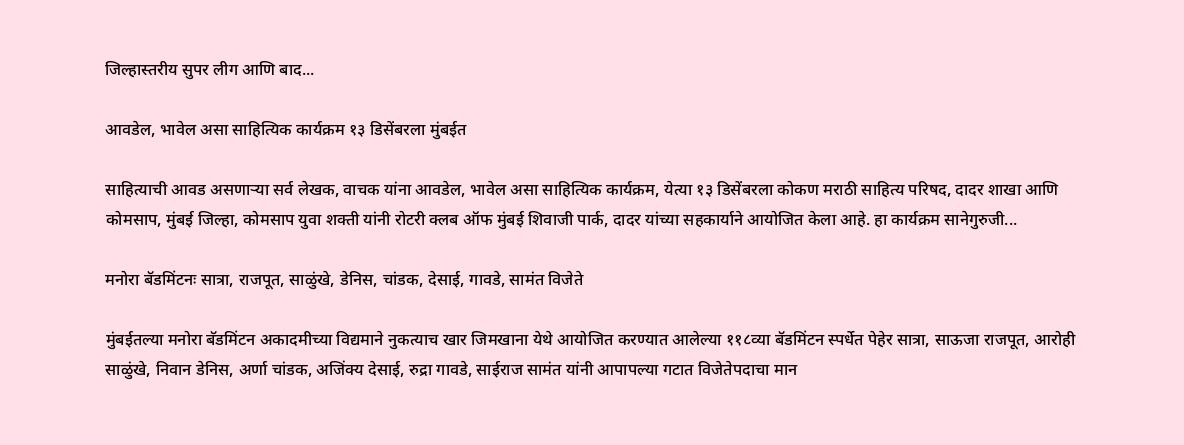जिल्हास्तरीय सुपर लीग आणि बाद...

आवडेल, भावेल असा साहित्यिक कार्यक्रम १३ डिसेंबरला मुंबईत

साहित्याची आवड असणाऱ्या सर्व लेखक, वाचक यांना आवडेल, भावेल असा साहित्यिक कार्यक्रम, येत्या १३ डिसेंबरला कोकण मराठी साहित्य परिषद, दादर शाखा आणि कोमसाप, मुंबई जिल्हा, कोमसाप युवा शक्ती यांनी रोटरी क्लब ऑफ मुंबई शिवाजी पार्क, दादर यांच्या सहकार्याने आयोजित केला आहे. हा कार्यक्रम सानेगुरुजी...

मनोरा बॅडमिंटनः सात्रा, राजपूत, साळुंखे, डेनिस, चांडक, देसाई, गावडे, सामंत विजेते

मुंबईतल्या मनोरा बॅडमिंटन अकादमीच्या विद्यमाने नुकत्याच खार जिमखाना येथे आयोजित करण्यात आलेल्या ११८व्या बॅडमिंटन स्पर्धेत पेहेर सात्रा, साऊजा राजपूत, आरोही साळुंखे, निवान डेनिस, अर्णा चांडक, अजिंक्य देसाई, रुद्रा गावडे, साईराज सामंत यांनी आपापल्या गटात विजेतेपदाचा मान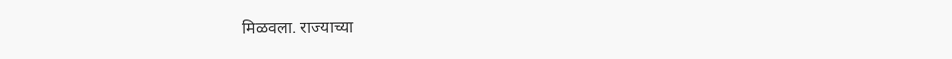मिळवला. राज्याच्या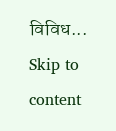विविध...
Skip to content